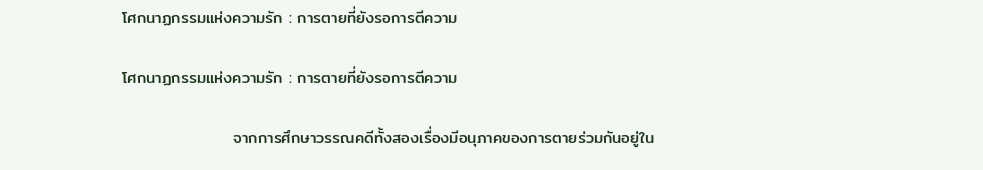โศกนาฏกรรมแห่งความรัก : การตายที่ยังรอการตีความ

โศกนาฏกรรมแห่งความรัก : การตายที่ยังรอการตีความ

                   จากการศึกษาวรรณคดีทั้งสองเรื่องมีอนุภาคของการตายร่วมกันอยู่ใน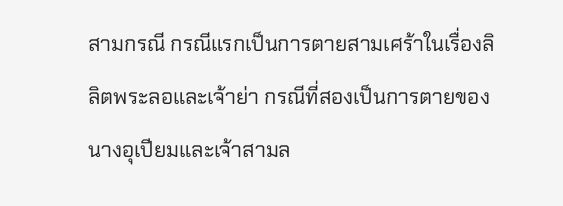สามกรณี กรณีแรกเป็นการตายสามเศร้าในเรื่องลิลิตพระลอและเจ้าย่า กรณีที่สองเป็นการตายของนางอุเปียมและเจ้าสามล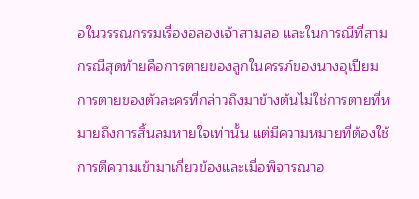อในวรรณกรรมเรื่องอลองเจ้าสามลอ และในการณีที่สามกรณีสุดท้ายคือการตายของลูกในครรภ์ของนางอุเปียม การตายของตัวละครที่กล่าวถึงมาข้างต้นไม่ใช่การตายที่หมายถึงการสิ้นลมหายใจเท่านั้น แต่มีความหมายที่ต้องใช้การตีความเข้ามาเกี่ยวข้องและเมื่อพิจารณาอ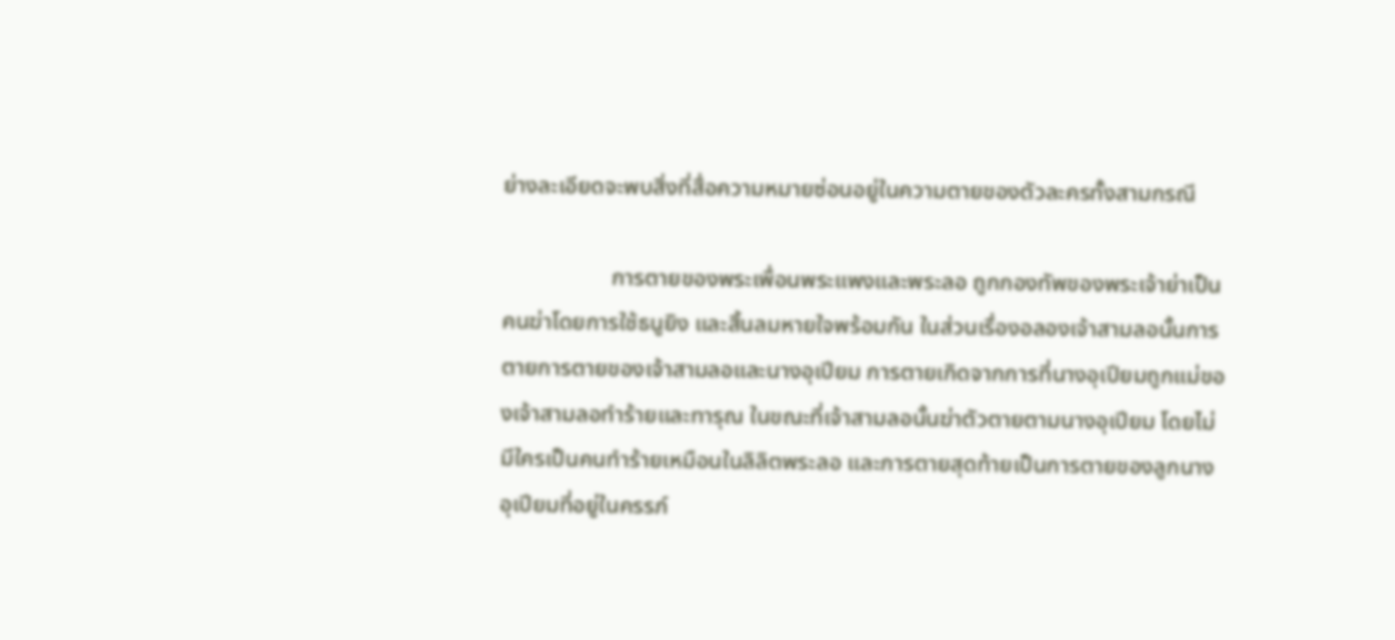ย่างละเอียดจะพบสิ่งที่สื่อความหมายซ่อนอยู่ในความตายของตัวละครทั้งสามกรณี

                   การตายของพระเพื่อนพระแพงและพระลอ ถูกกองทัพของพระเจ้าย่าเป็นคนฆ่าโดยการใช้ธนูยิง และสิ้นลมหายใจพร้อมกัน ในส่วนเรื่องอลองเจ้าสามลอนั้นการตายการตายของเจ้าสามลอและนางอุเปียม การตายเกิดจากการที่นางอุเปียมถูกแม่ของเจ้าสามลอทำร้ายและทารุณ ในขณะที่เจ้าสามลอนั้นฆ่าตัวตายตามนางอุเปียม โดยไม่มีใครเป็นคนทำร้ายเหมือนในลิลิตพระลอ และการตายสุดท้ายเป็นการตายของลูกนางอุเปียมที่อยู่ในครรภ์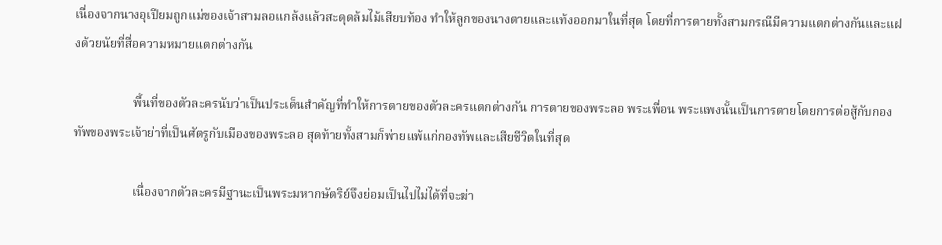เนื่องจากนางอุเปียมถูกแม่ของเจ้าสามลอแกล้งแล้วสะดุดล้มไม้เสียบท้อง ทำให้ลูกของนางตายและแท้งออกมาในที่สุด โดยที่การตายทั้งสามกรณีมีความแตกต่างกันและแฝงด้วยนัยที่สื่อความหมายแตกต่างกัน

                   พื้นที่ของตัวละครนับว่าเป็นประเด็นสำคัญที่ทำให้การตายของตัวละครแตกต่างกัน การตายของพระลอ พระเพื่อน พระแพงนั้นเป็นการตายโดยการต่อสู้กับกองทัพของพระเจ้าย่าที่เป็นศัตรูกับเมืองของพระลอ สุดท้ายทั้งสามก็พ่ายแพ้แก่กองทัพและเสียชีวิตในที่สุด

                   เนื่องจากตัวละครมีฐานะเป็นพระมหากษัตริย์จึงย่อมเป็นไปไม่ได้ที่จะฆ่า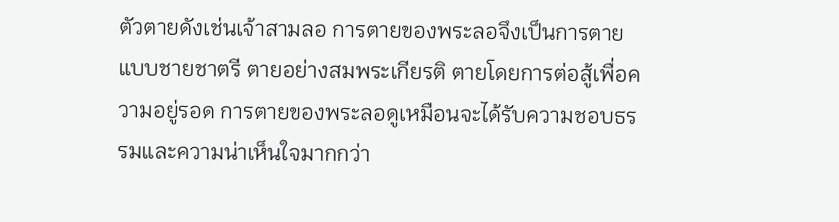ตัวตายดังเช่นเจ้าสามลอ การตายของพระลอจึงเป็นการตายแบบชายชาตรี ตายอย่างสมพระเกียรติ ตายโดยการต่อสู้เพื่อความอยู่รอด การตายของพระลอดูเหมือนจะได้รับความชอบธรรมและความน่าเห็นใจมากกว่า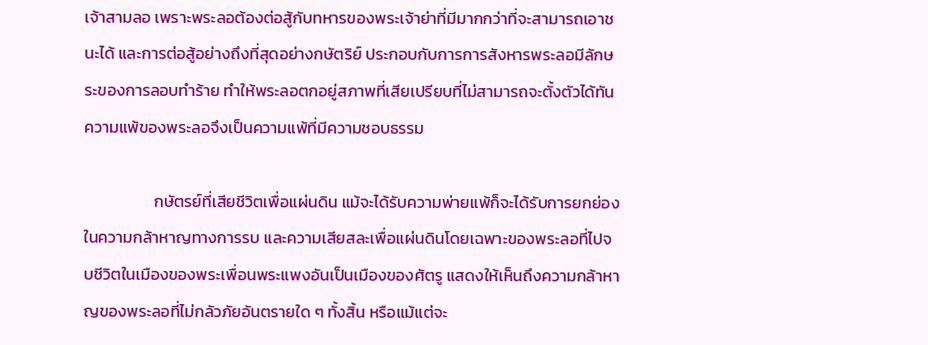เจ้าสามลอ เพราะพระลอต้องต่อสู้กับทหารของพระเจ้าย่าที่มีมากกว่าที่จะสามารถเอาชนะได้ และการต่อสู้อย่างถึงที่สุดอย่างกษัตริย์ ประกอบกับการการสังหารพระลอมีลักษระของการลอบทำร้าย ทำให้พระลอตกอยู่สภาพที่เสียเปรียบที่ไม่สามารถจะตั้งตัวได้ทัน ความแพ้ของพระลอจึงเป็นความแพ้ที่มีความชอบธรรม

                   กษัตรย์ที่เสียชีวิตเพื่อแผ่นดิน แม้จะได้รับความพ่ายแพ้ก็จะได้รับการยกย่องในความกล้าหาญทางการรบ และความเสียสละเพื่อแผ่นดินโดยเฉพาะของพระลอที่ไปจบชีวิตในเมืองของพระเพื่อนพระแพงอันเป็นเมืองของศัตรู แสดงให้เห็นถึงความกล้าหาญของพระลอที่ไม่กลัวภัยอันตรายใด ๆ ทั้งสิ้น หรือแม้แต่จะ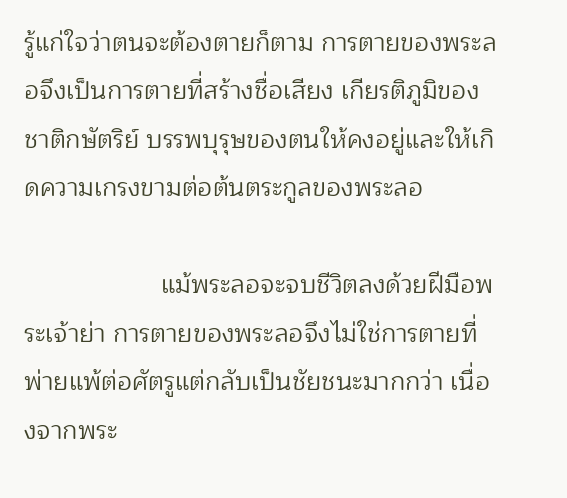รู้แก่ใจว่าตนจะต้องตายก็ตาม การตายของพระลอจึงเป็นการตายที่สร้างชื่อเสียง เกียรติภูมิของชาติกษัตริย์ บรรพบุรุษของตนให้คงอยู่และให้เกิดความเกรงขามต่อต้นตระกูลของพระลอ

                   แม้พระลอจะจบชีวิตลงด้วยฝีมือพระเจ้าย่า การตายของพระลอจึงไม่ใช่การตายที่พ่ายแพ้ต่อศัตรูแต่กลับเป็นชัยชนะมากกว่า เนื่องจากพระ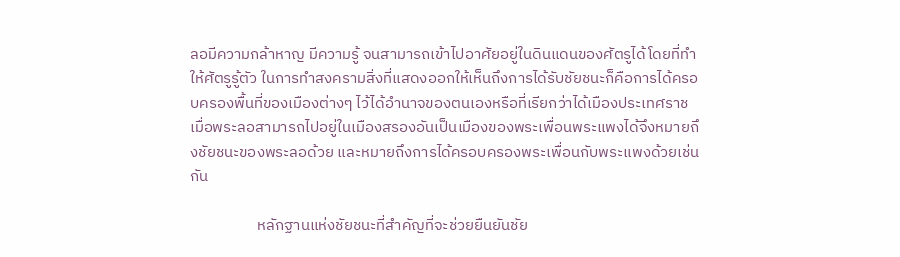ลอมีความกล้าหาญ มีความรู้ จนสามารถเข้าไปอาศัยอยู่ในดินแดนของศัตรูได้โดยที่ทำให้ศัตรูรู้ตัว ในการทำสงครามสิ่งที่แสดงออกให้เห็นถึงการได้รับชัยชนะก็คือการได้ครอบครองพื้นที่ของเมืองต่างๆ ไว้ได้อำนาจของตนเองหรือที่เรียกว่าได้เมืองประเทศราช เมื่อพระลอสามารถไปอยู่ในเมืองสรองอันเป็นเมืองของพระเพื่อนพระแพงได้จึงหมายถึงชัยชนะของพระลอด้วย และหมายถึงการได้ครอบครองพระเพื่อนกับพระแพงด้วยเช่นกัน

                   หลักฐานแห่งชัยชนะที่สำคัญที่จะช่วยยืนยันชัย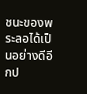ชนะของพระลอได้เป็นอย่างดีอีกป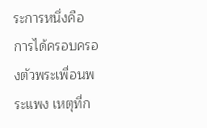ระการหนึ่งคือ การได้ครอบครองตัวพระเพื่อนพระแพง เหตุที่ก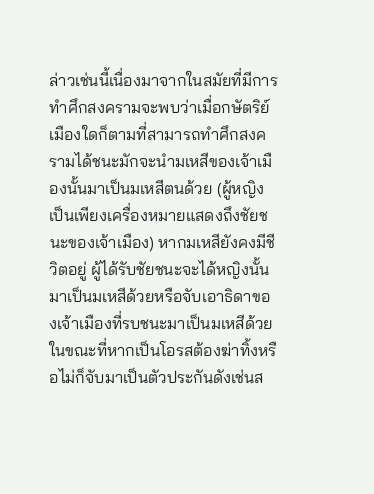ล่าวเช่นนี้เนื่องมาจากในสมัยที่มีการทำศึกสงครามจะพบว่าเมื่อกษัตริย์เมืองใดก็ตามที่สามารถทำศึกสงครามได้ชนะมักจะนำมเหสีของเจ้าเมืองนั้นมาเป็นมเหสีตนด้วย (ผู้หญิงเป็นเพียงเครื่องหมายแสดงถึงชัยชนะของเจ้าเมือง) หากมเหสียังคงมีชีวิตอยู่ ผู้ได้รับชัยชนะจะได้หญิงนั้นมาเป็นมเหสีด้วยหรือจับเอาธิดาของเจ้าเมืองที่รบชนะมาเป็นมเหสีด้วย ในขณะที่หากเป็นโอรสต้องฆ่าทิ้งหรือไม่ก็จับมาเป็นตัวประกันดังเช่นส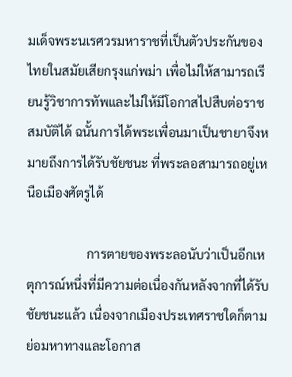มเด็จพระนเรศวรมหาราชที่เป็นตัวประกันของไทยในสมัยเสียกรุงแก่พม่า เพื่อไม่ให้สามารถเรียนรู้วิชาการทัพและไม่ให้มีโอกาสไปสืบต่อราชสมบัติได้ ฉนั้นการได้พระเพื่อนมาเป็นชายาจึงหมายถึงการได้รับชัยชนะ ที่พระลอสามารถอยู่เหนือเมืองศัตรูได้

                   การตายของพระลอนับว่าเป็นอีกเหตุการณ์หนึ่งที่มีความต่อเนื่องกันหลังจากที่ได้รับชัยชนะแล้ว เนื่องจากเมืองประเทศราชใดก็ตามย่อมหาทางและโอกาส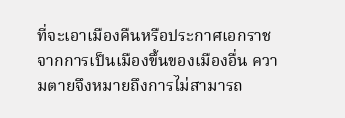ที่จะเอาเมืองคืนหรือประกาศเอกราชจากการเป็นเมืองขึ้นของเมืองอื่น ความตายจึงหมายถึงการไม่สามารถ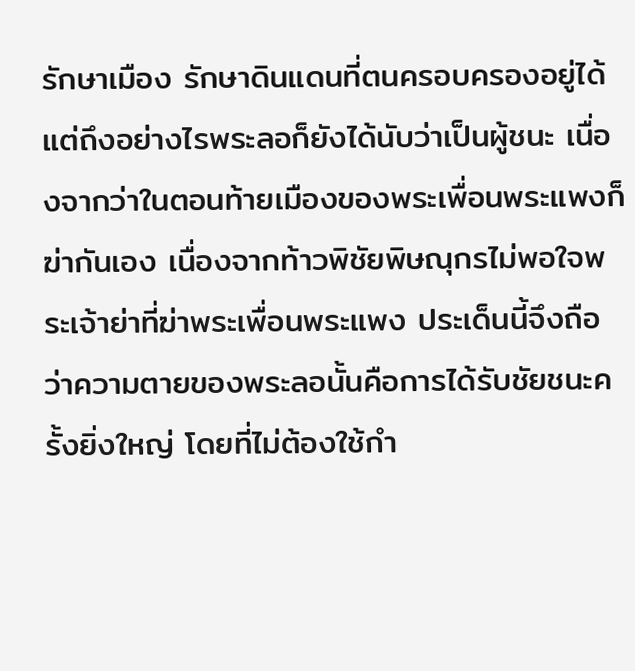รักษาเมือง รักษาดินแดนที่ตนครอบครองอยู่ได้ แต่ถึงอย่างไรพระลอก็ยังได้นับว่าเป็นผู้ชนะ เนื่องจากว่าในตอนท้ายเมืองของพระเพื่อนพระแพงก็ฆ่ากันเอง เนื่องจากท้าวพิชัยพิษณุกรไม่พอใจพระเจ้าย่าที่ฆ่าพระเพื่อนพระแพง ประเด็นนี้จึงถือว่าความตายของพระลอนั้นคือการได้รับชัยชนะครั้งยิ่งใหญ่ โดยที่ไม่ต้องใช้กำ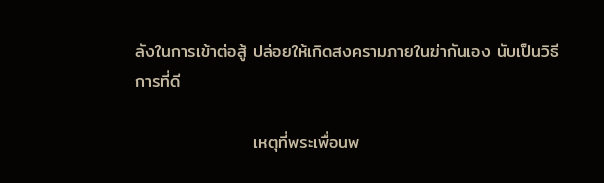ลังในการเข้าต่อสู้ ปล่อยให้เกิดสงครามภายในฆ่ากันเอง นับเป็นวิธีการที่ดี

                   เหตุที่พระเพื่อนพ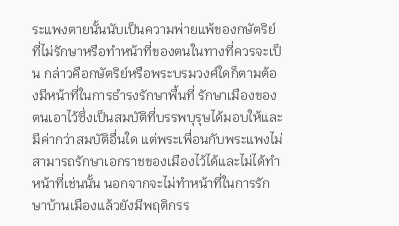ระแพงตายนั้นนับเป็นความพ่ายแพ้ของกษัตริย์ที่ไม่รักษาหรือทำหน้าที่ของตนในทางที่ควรจะเป็น กล่าวคือกษัตริย์หรือพระบรมวงศ์ใดก็ตามต้องมีหน้าที่ในการธำรงรักษาพื้นที่ รักษาเมืองของตนเอาไว้ซึ่งเป็นสมบัติที่บรรพบุรุษได้มอบให้และมีค่ากว่าสมบัติอื่นใด แต่พระเพื่อนกับพระแพงไม่สามารถรักษาเอกราชของเมืองไว้ได้และไม่ได้ทำหน้าที่เช่นนั้น นอกจากจะไม่ทำหน้าที่ในการรักษาบ้านเมืองแล้วยังมีพฤติกรร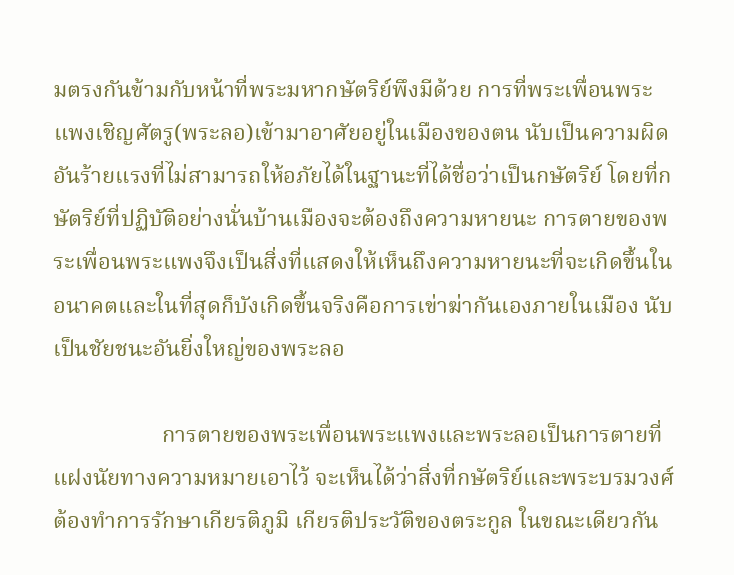มตรงกันข้ามกับหน้าที่พระมหากษัตริย์พึงมีด้วย การที่พระเพื่อนพระแพงเชิญศัตรู(พระลอ)เข้ามาอาศัยอยู่ในเมืองของตน นับเป็นความผิดอันร้ายแรงที่ไม่สามารถให้อภัยได้ในฐานะที่ได้ชื่อว่าเป็นกษัตริย์ โดยที่กษัตริย์ที่ปฏิบัติอย่างนั่นบ้านเมืองจะต้องถึงความหายนะ การตายของพระเพื่อนพระแพงจึงเป็นสิ่งที่แสดงให้เห็นถึงความหายนะที่จะเกิดขึ้นในอนาคตและในที่สุดก็บังเกิดขึ้นจริงคือการเข่าฆ่ากันเองภายในเมือง นับเป็นชัยชนะอันยิ่งใหญ่ของพระลอ

                   การตายของพระเพื่อนพระแพงและพระลอเป็นการตายที่แฝงนัยทางความหมายเอาไว้ จะเห็นได้ว่าสิ่งที่กษัตริย์และพระบรมวงศ์ต้องทำการรักษาเกียรติภูมิ เกียรติประวัติของตระกูล ในขณะเดียวกัน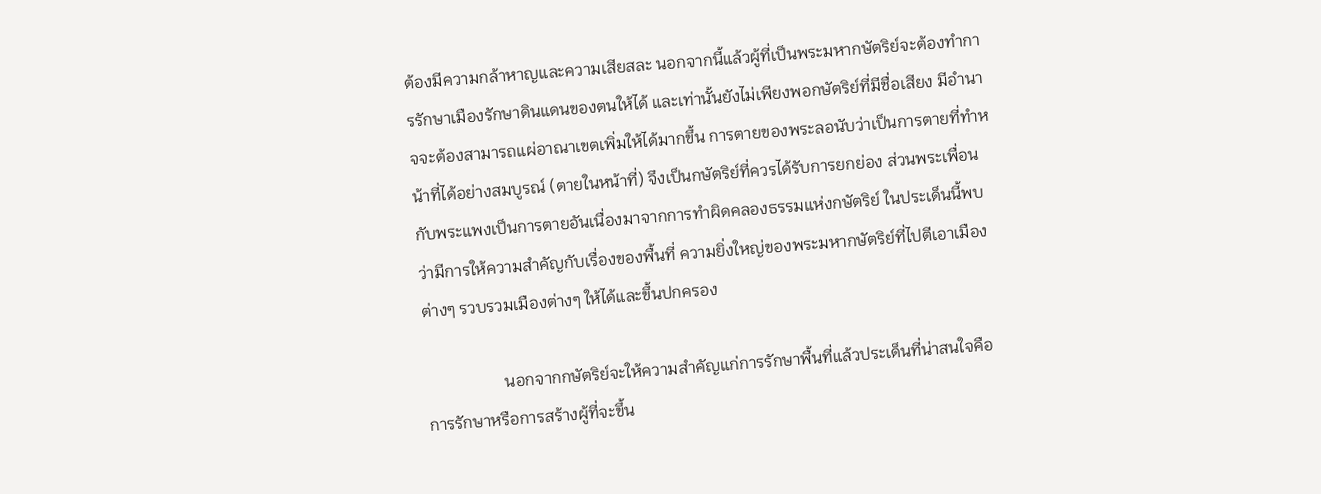ต้องมีความกล้าหาญและความเสียสละ นอกจากนี้แล้วผู้ที่เป็นพระมหากษัตริย์จะต้องทำการรักษาเมืองรักษาดินแดนของตนให้ได้ และเท่านั้นยังไม่เพียงพอกษัตริย์ที่มีชื่อเสียง มีอำนาจจะต้องสามารถแผ่อาณาเขตเพิ่มให้ได้มากขึ้น การตายของพระลอนับว่าเป็นการตายที่ทำหน้าที่ได้อย่างสมบูรณ์ (ตายในหน้าที่) จึงเป็นกษัตริย์ที่ควรได้รับการยกย่อง ส่วนพระเพื่อนกับพระแพงเป็นการตายอันเนื่องมาจากการทำผิดคลองธรรมแห่งกษัตริย์ ในประเด็นนี้พบว่ามีการให้ความสำคัญกับเรื่องของพื้นที่ ความยิ่งใหญ่ของพระมหากษัตริย์ที่ไปตีเอาเมืองต่างๆ รวบรวมเมืองต่างๆ ให้ได้และขึ้นปกครอง

                   นอกจากกษัตริย์จะให้ความสำคัญแก่การรักษาพื้นที่แล้วประเด็นที่น่าสนใจคือ การรักษาหรือการสร้างผู้ที่จะขึ้น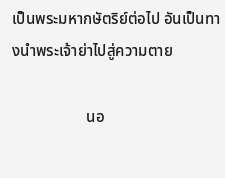เป็นพระมหากษัตริย์ต่อไป อันเป็นทางนำพระเจ้าย่าไปสู่ความตาย

                   นอ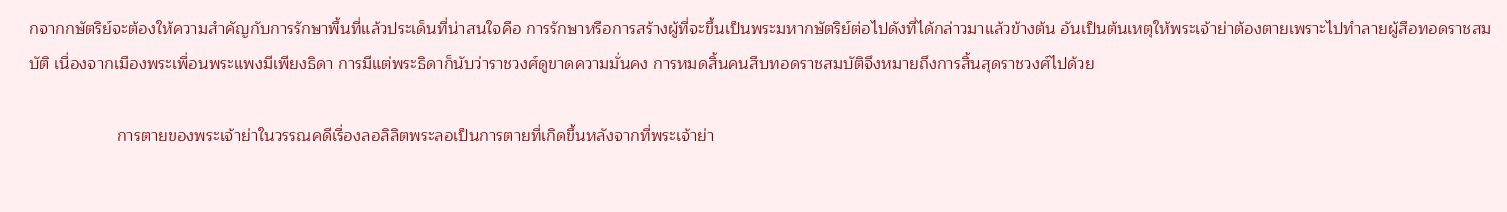กจากกษัตริย์จะต้องให้ความสำคัญกับการรักษาพื้นที่แล้วประเด็นที่น่าสนใจคือ การรักษาหรือการสร้างผู้ที่จะขึ้นเป็นพระมหากษัตริย์ต่อไปดังที่ได้กล่าวมาแล้วข้างต้น อันเป็นต้นเหตุให้พระเจ้าย่าต้องตายเพราะไปทำลายผู้สือทอดราชสมบัติ เนื่องจากเมืองพระเพื่อนพระแพงมีเพียงธิดา การมีแต่พระธิดาก็นับว่าราชวงศ์ดูขาดความมั่นคง การหมดสิ้นคนสืบทอดราชสมบัติจึงหมายถึงการสิ้นสุดราชวงศ์ไปด้วย

                   การตายของพระเจ้าย่าในวรรณคดีเรื่องลอลิลิตพระลอเป็นการตายที่เกิดขึ้นหลังจากที่พระเจ้าย่า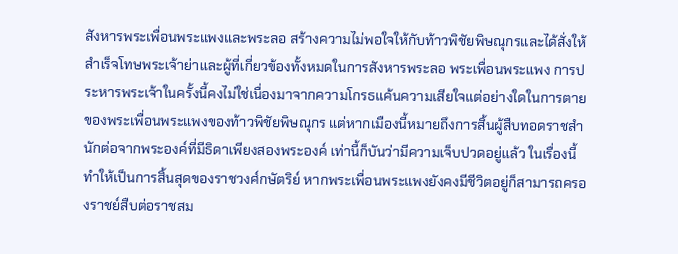สังหารพระเพื่อนพระแพงและพระลอ สร้างความไม่พอใจให้กับท้าวพิชัยพิษณุกรและได้สั่งให้สำเร็จโทษพระเจ้าย่าและผู้ที่เกี่ยวข้องทั้งหมดในการสังหารพระลอ พระเพื่อนพระแพง การประหารพระเจ้าในครั้งนี้คงไม่ใช่เนื่องมาจากความโกรธแค้นความเสียใจแต่อย่างใดในการตายของพระเพื่อนพระแพงของท้าวพิชัยพิษณุกร แต่หากเมืองนี้หมายถึงการสิ้นผู้สืบทอดราชสำนักต่อจากพระองค์ที่มีธิดาเพียงสองพระองค์ เท่านี้ก็บันว่ามีความเจ็บปวดอยู่แล้ว ในเรื่องนี้ทำให้เป็นการสิ้นสุดของราชวงศ์กษัตริย์ หากพระเพื่อนพระแพงยังคงมีชีวิตอยู่ก็สามารถครองราชย์สืบต่อราชสม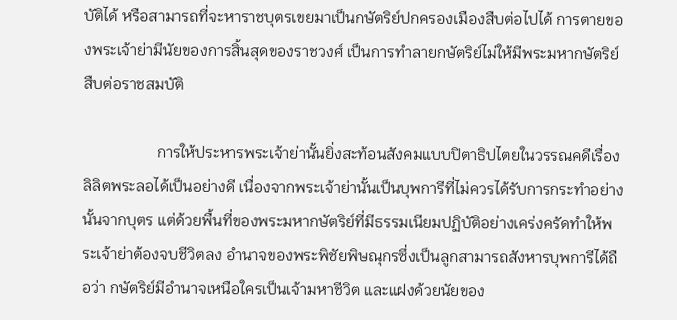บัติได้ หรือสามารถที่จะหาราชบุตรเขยมาเป็นกษัตริย์ปกครองเมืองสืบต่อไปได้ การตายของพระเจ้าย่ามีนัยของการสิ้นสุดของราชวงศ์ เป็นการทำลายกษัตริย์ไม่ให้มีพระมหากษัตริย์สืบต่อราชสมบัติ

                   การให้ประหารพระเจ้าย่านั้นยิ่งสะท้อนสังคมแบบปิตาธิปไตยในวรรณคดีเรื่องลิลิตพระลอได้เป็นอย่างดี เนื่องจากพระเจ้าย่านั้นเป็นบุพการีที่ไม่ควรได้รับการกระทำอย่างนั้นจากบุตร แต่ด้วยพื้นที่ของพระมหากษัตริย์ที่มีธรรมเนียมปฏิบัติอย่างเคร่งครัดทำให้พระเจ้าย่าต้องจบชีวิตลง อำนาจของพระพิชัยพิษณุกรซึ่งเป็นลูกสามารถสังหารบุพการีได้ถือว่า กษัตริย์มีอำนาจเหนือใครเป็นเจ้ามหาชีวิต และแฝงด้วยนัยของ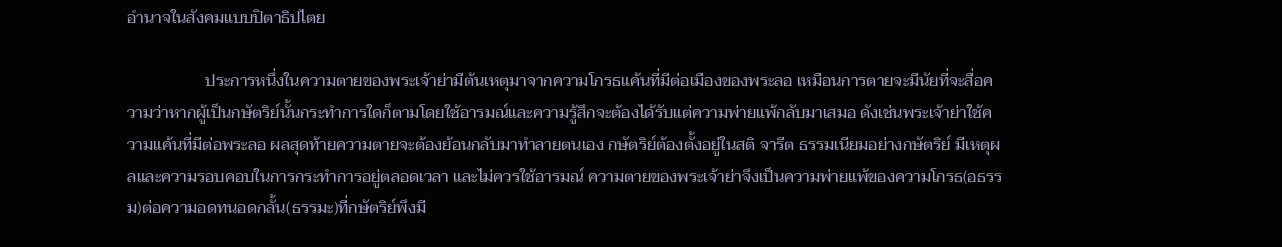อำนาจในสังคมแบบปิตาธิปไตย

                   ประการหนึ่งในความตายของพระเจ้าย่ามีต้นเหตุมาจากความโกรธแค้นที่มีต่อเมืองของพระลอ เหมือนการตายจะมีนัยที่จะสื่อความว่าหากผู้เป็นกษัตริย์นั้นกระทำการใดก็ตามโดยใช้อารมณ์และความรู้สึกจะต้องได้รับแต่ความพ่ายแพ้กลับมาเสมอ ดังเช่นพระเจ้าย่าใช้ความแค้นที่มีต่อพระลอ ผลสุดท้ายความตายจะต้องย้อนกลับมาทำลายตนเอง กษัตริย์ต้องตั้งอยู่ในสติ จารีต ธรรมเนียมอย่างกษัตริย์ มีเหตุผลและความรอบคอบในการกระทำการอยู่ตลอดเวลา และไม่ควรใช้อารมณ์ ความตายของพระเจ้าย่าจึงเป็นความพ่ายแพ้ของความโกรธ(อธรรม)ต่อความอดทนอดกลั้น(ธรรมะ)ที่กษัตริย์พึงมี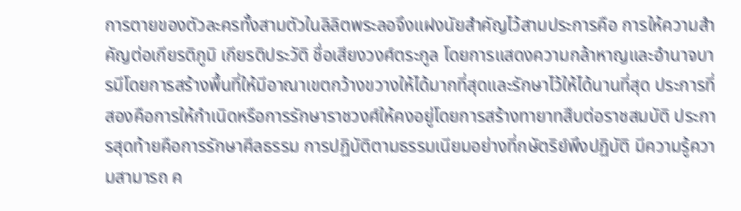การตายของตัวละครทั้งสามตัวในลิลิตพระลอจึงแฝงนัยสำคัญไว้สามประการคือ การให้ความสำคัญต่อเกียรติภูมิ เกียรติประวัติ ชื่อเสียงวงศ์ตระกูล โดยการแสดงความกล้าหาญและอำนาจบารมีโดยการสร้างพื้นที่ให้มีอาณาเขตกว้างขวางให้ได้มากที่สุดและรักษาไว้ให้ได้นานที่สุด ประการที่สองคือการให้กำเนิดหรือการรักษาราชวงศ์ให้คงอยู่โดยการสร้างทายาทสืบต่อราชสมบัติ ประการสุดท้ายคือการรักษาศีลธรรม การปฏิบัติตามธรรมเนียมอย่างที่กษัตริย์พึงปฏิบัติ มีความรู้ความสามารถ ค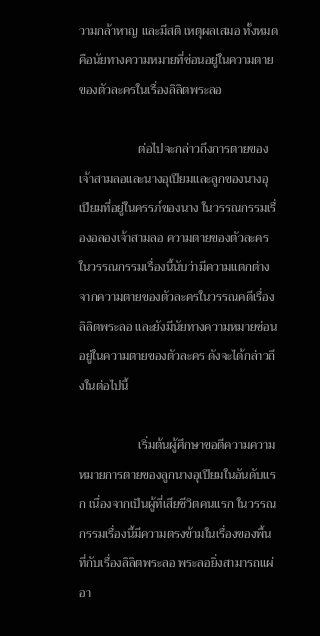วามกล้าหาญ และมีสติ เหตุผลเสมอ ทั้งหมดคือนัยทางความหมายที่ซ่อนอยู่ในความตายของตัวละครในเรื่องลิลิตพระลอ

                   ต่อไปจะกล่าวถึงการตายของเจ้าสามลอและนางอุเปียมและลูกของนางอุเปียมที่อยู่ในครรภ์ของนาง ในวรรณกรรมเรื่องอลองเจ้าสามลอ ความตายของตัวละครในวรรณกรรมเรื่องนี้นับว่ามีความแตกต่างจากความตายของตัวละครในวรรณคดีเรื่องลิลิตพระลอ และยังมีนัยทางความหมายซ่อนอยู่ในความตายของตัวละคร ดังจะได้กล่าวถึงในต่อไปนี้

                   เริ่มต้นผู้ศึกษาขอตีความความหมายการตายของลูกนางอุเปียมในอันดับแรก เนื่องจากเป็นผู้ที่เสียชีวิตคนแรก ในวรรณกรรมเรื่องนี้มีความตรงข้ามในเรื่องของพื้นที่กับเรื่องลิลิตพระลอ พระลอยิ่งสามารถแผ่อา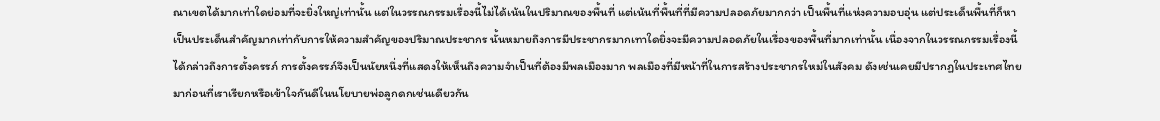ณาเขตได้มากเท่าใดย่อมที่จะยิ่งใหญ่เท่านั้น แต่ในวรรณกรรมเรื่องนี้ไม่ได้เน้นในปริมาณของพื้นที่ แต่เน้นที่พื้นที่ที่มีความปลอดภัยมากกว่า เป็นพื้นที่แห่งความอบอุ่น แต่ประเด็นพื้นที่ก็หาเป็นประเด็นสำคัญมากเท่ากับการให้ความสำคัญของปริมาณประชากร นั้นหมายถึงการมีประชากรมากเทาใดยิ่งจะมีความปลอดภัยในเรื่องของพื้นที่มากเท่านั้น เนื่องจากในวรรณกรรมเรื่องนี้ได้กล่าวถึงการตั้งครรภ์ การตั้งครรภ์จึงเป็นนัยหนึ่งที่แสดงให้เห็นถึงความจำเป็นที่ต้องมีพลเมืองมาก พลเมืองที่มีหน้าที่ในการสร้างประชากรใหม่ในสังคม ดังเช่นเคยมีปรากฏในประเทศไทยมาก่อนที่เราเรียกหรือเข้าใจกันดีในนโยบายพ่อลูกดกเช่นเดียวกัน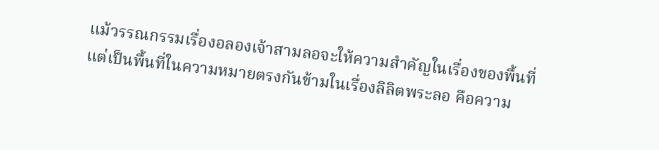แม้วรรณกรรมเรื่องอลองเจ้าสามลอจะให้ความสำคัญในเรื่องของพื้นที่ แต่เป็นพื้นที่ในความหมายตรงกันข้ามในเรื่องลิลิตพระลอ คือความ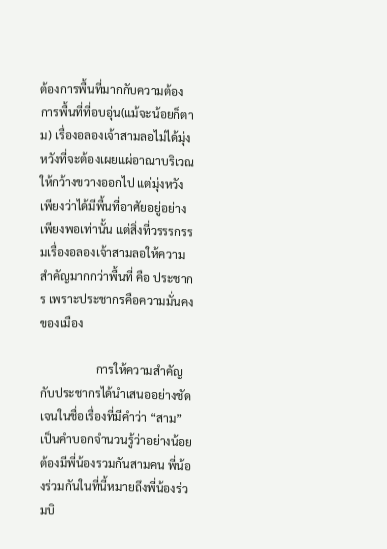ต้องการพื้นที่มากกับความต้องการพื้นที่ที่อบอุ่น(แม้จะน้อยก็ตาม) เรื่องอลองเจ้าสามลอไม่ได้มุ่งหวังที่จะต้องเผยแผ่อาณาบริเวณให้กว้างขวางออกไป แต่มุ่งหวังเพียงว่าได้มีพื้นที่อาศัยอยู่อย่างเพียงพอเท่านั้น แต่สิ่งที่วรรรกรรมเรื่องอลองเจ้าสามลอให้ความสำคัญมากกว่าพื้นที่ คือ ประชากร เพราะประชากรคือความมั่นคงของเมือง

                   การให้ความสำคัญกับประชากรได้นำเสนออย่างชัดเจนในชื่อเรื่องที่มีคำว่า “สาม” เป็นคำบอกจำนวนรู้ว่าอย่างน้อยต้องมีพี่น้องรวมกันสามคน พี่น้องร่วมกันในที่นี้หมายถึงพี่น้องร่วมบิ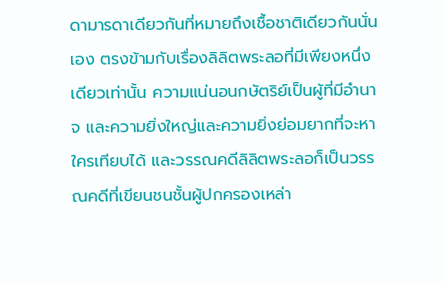ดามารดาเดียวกันที่หมายถึงเชื้อชาติเดียวกันนั่นเอง ตรงข้ามกับเรื่องลิลิตพระลอที่มีเพียงหนึ่งเดียวเท่านั้น ความแน่นอนกษัตริย์เป็นผู้ที่มีอำนาจ และความยิ่งใหญ่และความยิ่งย่อมยากที่จะหาใครเทียบได้ และวรรณคดีลิลิตพระลอก็เป็นวรรณคดีที่เขียนชนชั้นผู้ปกครองเหล่า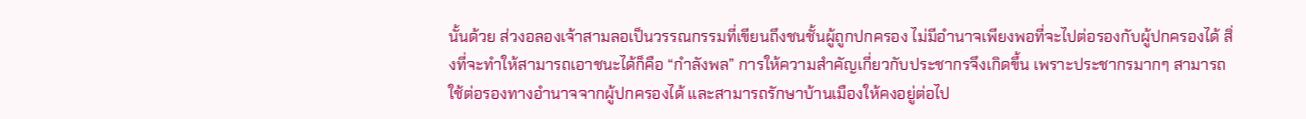นั้นด้วย ส่วงอลองเจ้าสามลอเป็นวรรณกรรมที่เขียนถึงชนชั้นผู้ถูกปกครอง ไม่มีอำนาจเพียงพอที่จะไปต่อรองกับผู้ปกครองได้ สิ่งที่จะทำให้สามารถเอาชนะได้ก็คือ “กำลังพล” การให้ความสำคัญเกี่ยวกับประชากรจึงเกิดขึ้น เพราะประชากรมากๆ สามารถใช้ต่อรองทางอำนาจจากผู้ปกครองได้ และสามารถรักษาบ้านเมืองให้คงอยู่ต่อไป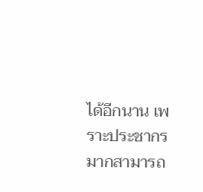ได้อีกนาน เพราะประชากรมากสามารถ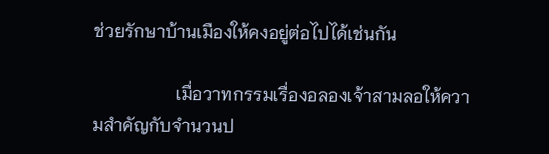ช่วยรักษาบ้านเมืองให้คงอยู่ต่อไปได้เช่นกัน

                   เมื่อวาทกรรมเรื่องอลองเจ้าสามลอให้ความสำคัญกับจำนวนป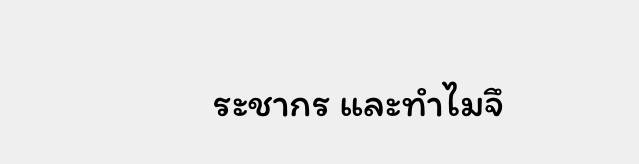ระชากร และทำไมจึ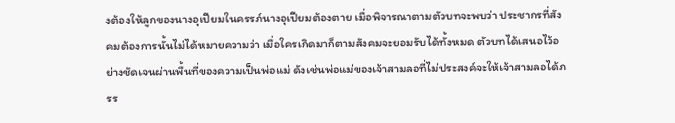งต้องให้ลูกของนางอุเปียมในครรภ์นางอุเปียมต้องตาย เมื่อพิจารณาตามตัวบทจะพบว่า ประชากรที่สังคมต้องการนั้นไม่ได้หมายความว่า เมื่อใครเกิดมาก็ตามสังคมจะยอมรับได้ทั้งหมด ตัวบทได้เสนอไว้อย่างชัดเจนผ่านพื้นที่ของความเป็นพ่อแม่ ดังเช่นพ่อแม่ของเจ้าสามลอที่ไม่ประสงค์จะให้เจ้าสามลอได้ภรร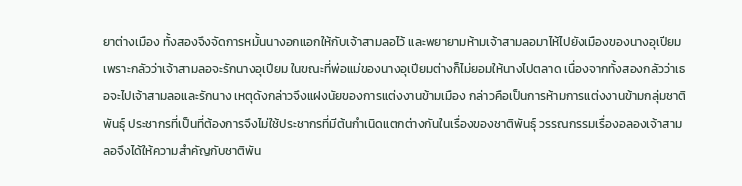ยาต่างเมือง ทั้งสองจึงจัดการหมั้นนางอกแอกให้กับเจ้าสามลอไว้ และพยายามห้ามเจ้าสามลอมาไห้ไปยังเมืองของนางอุเปียมเพราะกลัวว่าเจ้าสามลอจะรักนางอุเปียม ในขณะที่พ่อแม่ของนางอุเปียมต่างก็ไม่ยอมให้นางไปตลาด เนื่องจากทั้งสองกลัวว่าเธอจะไปเจ้าสามลอและรักนาง เหตุดังกล่าวจึงแฝงนัยของการแต่งงานข้ามเมือง กล่าวคือเป็นการห้ามการแต่งงานข้ามกลุ่มชาติพันธุ์ ประชากรที่เป็นที่ต้องการจึงไม่ใช้ประชากรที่มีต้นกำเนิดแตกต่างกันในเรื่องของชาติพันธุ์ วรรณกรรมเรื่องอลองเจ้าสามลอจึงได้ให้ความสำคัญกับชาติพัน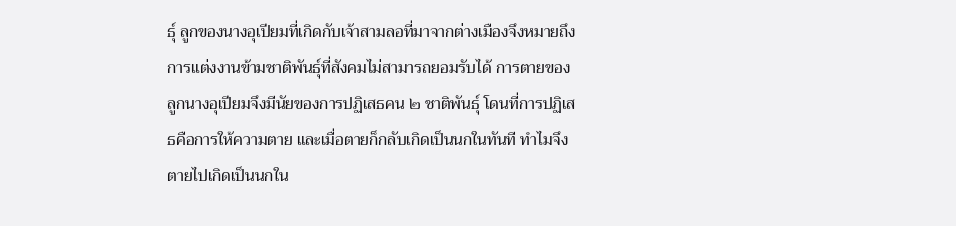ธุ์ ลูกของนางอุเปียมที่เกิดกับเจ้าสามลอที่มาจากต่างเมืองจึงหมายถึงการแต่งงานข้ามชาติพันธุ์ที่สังคมไม่สามารถยอมรับได้ การตายของลูกนางอุเปียมจึงมีนัยของการปฏิเสธคน ๒ ชาติพันธุ์ โดนที่การปฏิเสธคือการให้ความตาย และเมื่อตายก็กลับเกิดเป็นนกในทันที ทำไมจึงตายไปเกิดเป็นนกใน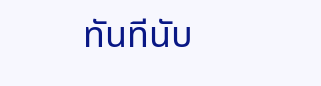ทันทีนับ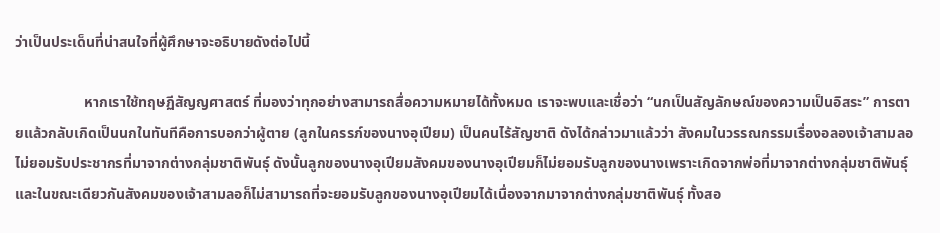ว่าเป็นประเด็นที่น่าสนใจที่ผู้ศึกษาจะอธิบายดังต่อไปนี้

                   หากเราใช้ทฤษฏีสัญญศาสตร์ ที่มองว่าทุกอย่างสามารถสื่อความหมายได้ทั้งหมด เราจะพบและเชื่อว่า “นกเป็นสัญลักษณ์ของความเป็นอิสระ” การตายแล้วกลับเกิดเป็นนกในทันทีคือการบอกว่าผู้ตาย (ลูกในครรภ์ของนางอุเปียม) เป็นคนไร้สัญชาติ ดังได้กล่าวมาแล้วว่า สังคมในวรรณกรรมเรื่องอลองเจ้าสามลอไม่ยอมรับประชากรที่มาจากต่างกลุ่มชาติพันธุ์ ดังนั้นลูกของนางอุเปียมสังคมของนางอุเปียมก็ไม่ยอมรับลูกของนางเพราะเกิดจากพ่อที่มาจากต่างกลุ่มชาติพันธุ์ และในขณะเดียวกันสังคมของเจ้าสามลอก็ไม่สามารถที่จะยอมรับลูกของนางอุเปียมได้เนื่องจากมาจากต่างกลุ่มชาติพันธุ์ ทั้งสอ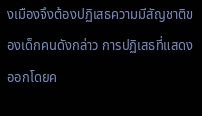งเมืองจึงต้องปฏิเสธความมีสัญชาติของเด็กคนดังกล่าว การปฏิเสธที่แสดงออกโดยค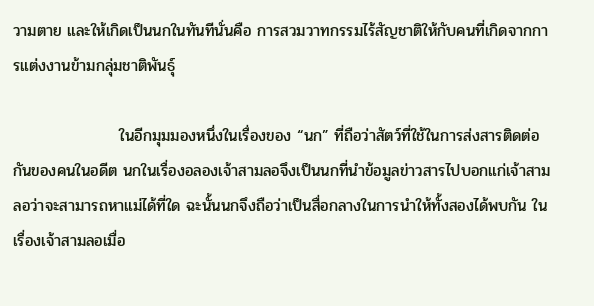วามตาย และให้เกิดเป็นนกในทันทีนั่นคือ การสวมวาทกรรมไร้สัญชาติให้กับคนที่เกิดจากการแต่งงานข้ามกลุ่มชาติพันธุ์

                   ในอีกมุมมองหนึ่งในเรื่องของ “นก” ที่ถือว่าสัตว์ที่ใช้ในการส่งสารติดต่อกันของคนในอดีต นกในเรื่องอลองเจ้าสามลอจึงเป็นนกที่นำข้อมูลข่าวสารไปบอกแก่เจ้าสามลอว่าจะสามารถหาแม่ได้ที่ใด ฉะนั้นนกจึงถือว่าเป็นสื่อกลางในการนำให้ทั้งสองได้พบกัน ในเรื่องเจ้าสามลอเมื่อ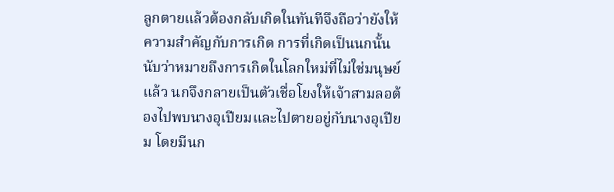ลูกตายแล้วต้องกลับเกิดในทันทีจึงถือว่ายังให้ความสำคัญกับการเกิด การที่เกิดเป็นนกนั้นนับว่าหมายถึงการเกิดในโลกใหม่ที่ไม่ใช่มนุษย์แล้ว นกจึงกลายเป็นตัวเชื่อโยงให้เจ้าสามลอต้องไปพบนางอุเปียมและไปตายอยู่กับนางอุเปียม โดยมีนก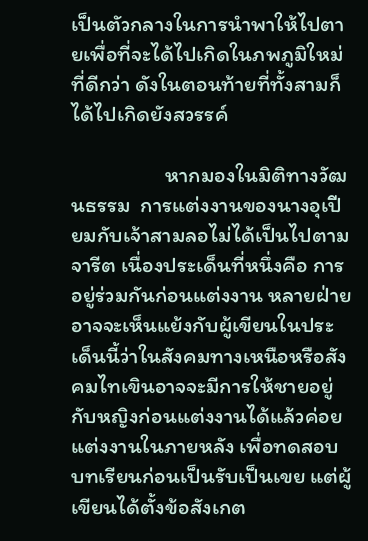เป็นตัวกลางในการนำพาให้ไปตายเพื่อที่จะได้ไปเกิดในภพภูมิใหม่ที่ดีกว่า ดังในตอนท้ายที่ทั้งสามก็ได้ไปเกิดยังสวรรค์

                   หากมองในมิติทางวัฒนธรรม  การแต่งงานของนางอุเปียมกับเจ้าสามลอไม่ได้เป็นไปตามจารีต เนื่องประเด็นที่หนึ่งคือ การอยู่ร่วมกันก่อนแต่งงาน หลายฝ่ายอาจจะเห็นแย้งกับผู้เขียนในประเด็นนี้ว่าในสังคมทางเหนือหรือสังคมไทเขินอาจจะมีการให้ชายอยู่กับหญิงก่อนแต่งงานได้แล้วค่อยแต่งงานในภายหลัง เพื่อทดสอบบทเรียนก่อนเป็นรับเป็นเขย แต่ผู้เขียนได้ตั้งข้อสังเกต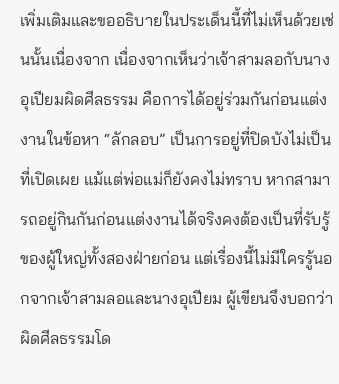เพิ่มเติมและขออธิบายในประเด็นนี้ที่ไม่เห็นด้วยเช่นนั้นเนื่องจาก เนื่องจากเห็นว่าเจ้าสามลอกับนางอุเปียมผิดศีลธรรม คือการได้อยู่ร่วมกันก่อนแต่งงานในข้อหา “ลักลอบ” เป็นการอยู่ที่ปิดบังไม่เป็นที่เปิดเผย แม้แต่พ่อแม่ก็ยังคงไม่ทราบ หากสามารถอยู่กินกันก่อนแต่งงานได้จริงคงต้องเป็นที่รับรู้ของผู้ใหญ่ทั้งสองฝ่ายก่อน แต่เรื่องนี้ไม่มีใครรู้นอกจากเจ้าสามลอและนางอุเปียม ผู้เขียนจึงบอกว่าผิดศีลธรรมโด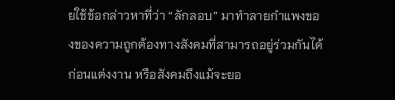ยใช้ข้อกล่าวหาที่ว่า “ลักลอบ” มาทำลายกำแพงของของความถูกต้องทางสังคมที่สามารถอยู่ร่วมกันได้ก่อนแต่งงาน หรือสังคมถึงแม้จะยอ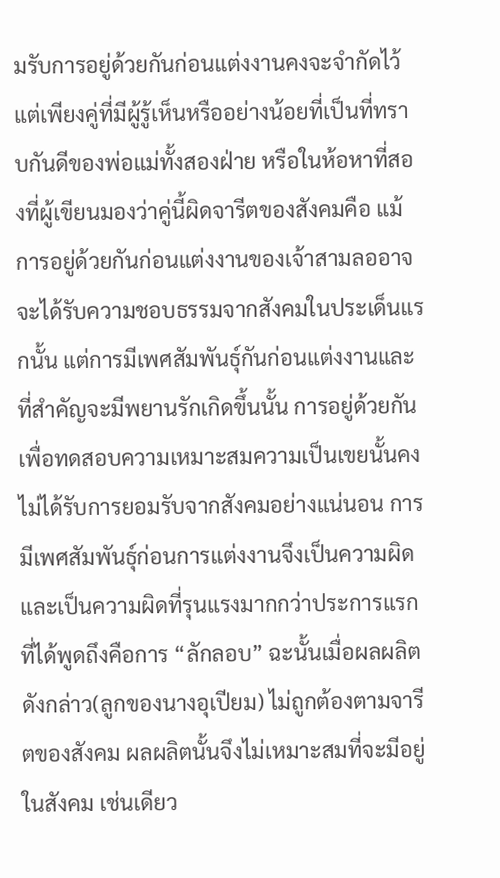มรับการอยู่ด้วยกันก่อนแต่งงานคงจะจำกัดไว้แต่เพียงคู่ที่มีผู้รู้เห็นหรืออย่างน้อยที่เป็นที่ทราบกันดีของพ่อแม่ทั้งสองฝ่าย หรือในห้อหาที่สองที่ผู้เขียนมองว่าคู่นี้ผิดจารีตของสังคมคือ แม้การอยู่ด้วยกันก่อนแต่งงานของเจ้าสามลออาจจะได้รับความชอบธรรมจากสังคมในประเด็นแรกนั้น แต่การมีเพศสัมพันธุ์กันก่อนแต่งงานและที่สำคัญจะมีพยานรักเกิดขึ้นนั้น การอยู่ด้วยกันเพื่อทดสอบความเหมาะสมความเป็นเขยนั้นคงไม่ได้รับการยอมรับจากสังคมอย่างแน่นอน การมีเพศสัมพันธุ์ก่อนการแต่งงานจึงเป็นความผิดและเป็นความผิดที่รุนแรงมากกว่าประการแรกที่ได้พูดถึงคือการ “ลักลอบ” ฉะนั้นเมื่อผลผลิตดังกล่าว(ลูกของนางอุเปียม) ไม่ถูกต้องตามจารีตของสังคม ผลผลิตนั้นจึงไม่เหมาะสมที่จะมีอยู่ในสังคม เช่นเดียว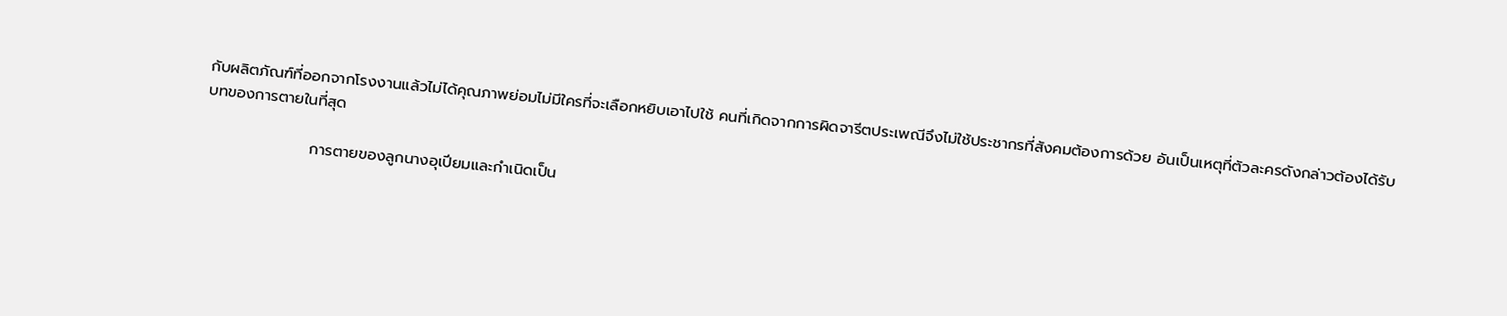กับผลิตภัณฑ์ที่ออกจากโรงงานแล้วไม่ได้คุณภาพย่อมไม่มีใครที่จะเลือกหยิบเอาไปใช้ คนที่เกิดจากการผิดจารีตประเพณีจึงไม่ใช้ประชากรที่สังคมต้องการด้วย อันเป็นเหตุที่ตัวละครดังกล่าวต้องได้รับบทของการตายในที่สุด

                   การตายของลูกนางอุเปียมและกำเนิดเป็น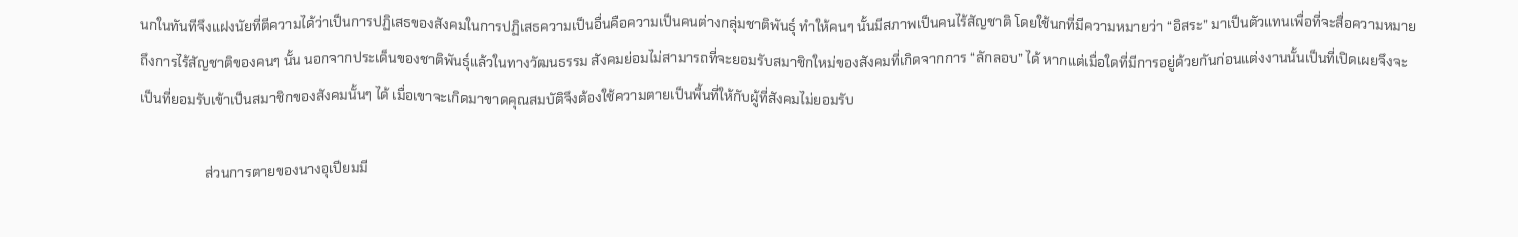นกในทันทีจึงแฝงนัยที่ตีความได้ว่าเป็นการปฏิเสธของสังคมในการปฏิเสธความเป็นอื่นคือความเป็นคนต่างกลุ่มชาติพันธุ์ ทำให้คนๆ นั้นมีสภาพเป็นคนไร้สัญชาติ โดยใช้นกที่มีความหมายว่า “อิสระ” มาเป็นตัวแทนเพื่อที่จะสื่อความหมายถึงการไร้สัญชาติของคนๆ นั้น นอกจากประเด็นของชาติพันธุ์แล้วในทางวัฒนธรรม สังคมย่อมไม่สามารถที่จะยอมรับสมาชิกใหม่ของสังคมที่เกิดจากการ “ลักลอบ” ได้ หากแต่เมื่อใดที่มีการอยู่ด้วยกันก่อนแต่งงานนั้นเป็นที่เปิดเผยจึงจะเป็นที่ยอมรับเข้าเป็นสมาชิกของสังคมนั้นๆ ได้ เมื่อเขาจะเกิดมาขาดคุณสมบัติจึงต้องใช้ความตายเป็นพื้นที่ให้กับผู้ที่สังคมไม่ยอมรับ

                   ส่วนการตายของนางอุเปียมมี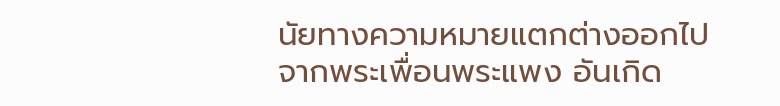นัยทางความหมายแตกต่างออกไปจากพระเพื่อนพระแพง อันเกิด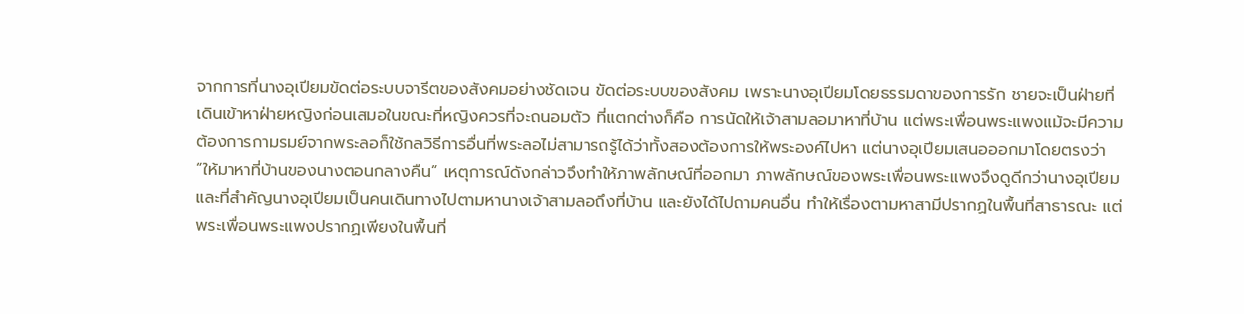จากการที่นางอุเปียมขัดต่อระบบจารีตของสังคมอย่างชัดเจน ขัดต่อระบบของสังคม เพราะนางอุเปียมโดยธรรมดาของการรัก ชายจะเป็นฝ่ายที่เดินเข้าหาฝ่ายหญิงก่อนเสมอในขณะที่หญิงควรที่จะถนอมตัว ที่แตกต่างก็คือ การนัดให้เจ้าสามลอมาหาที่บ้าน แต่พระเพื่อนพระแพงแม้จะมีความต้องการกามรมย์จากพระลอก็ใช้กลวิธีการอื่นที่พระลอไม่สามารถรู้ได้ว่าทั้งสองต้องการให้พระองค์ไปหา แต่นางอุเปียมเสนอออกมาโดยตรงว่า “ให้มาหาที่บ้านของนางตอนกลางคืน” เหตุการณ์ดังกล่าวจึงทำให้ภาพลักษณ์ที่ออกมา ภาพลักษณ์ของพระเพื่อนพระแพงจึงดูดีกว่านางอุเปียม และที่สำคัญนางอุเปียมเป็นคนเดินทางไปตามหานางเจ้าสามลอถึงที่บ้าน และยังได้ไปถามคนอื่น ทำให้เรื่องตามหาสามีปรากฏในพื้นที่สาธารณะ แต่พระเพื่อนพระแพงปรากฏเพียงในพื้นที่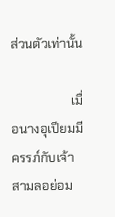ส่วนตัวเท่านั้น

                   เมื่อนางอุเปียมมีครรภ์กับเจ้าสามลอย่อม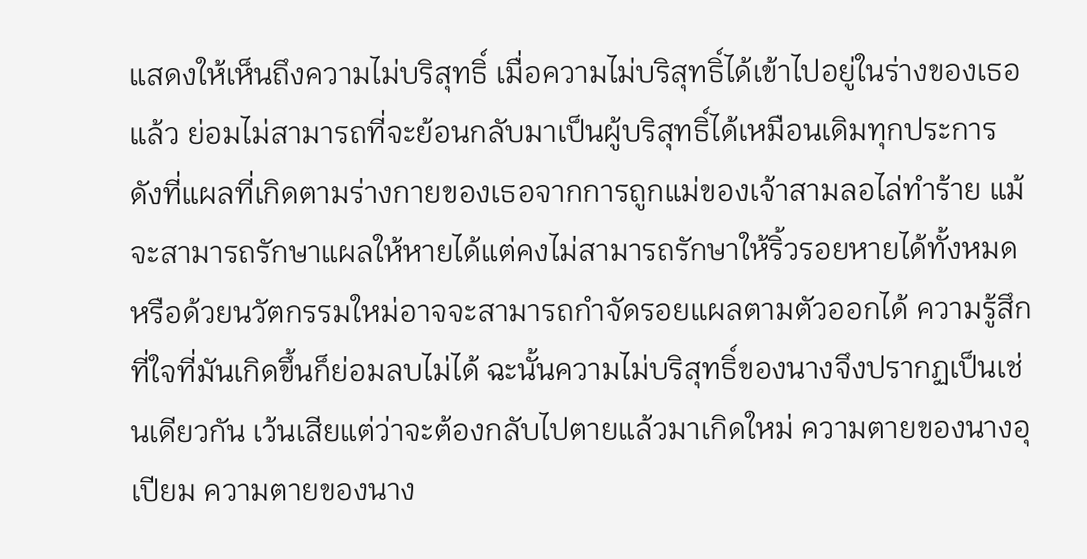แสดงให้เห็นถึงความไม่บริสุทธิ์ เมื่อความไม่บริสุทธิ์ได้เข้าไปอยู่ในร่างของเธอแล้ว ย่อมไม่สามารถที่จะย้อนกลับมาเป็นผู้บริสุทธิ์ได้เหมือนเดิมทุกประการ ดังที่แผลที่เกิดตามร่างกายของเธอจากการถูกแม่ของเจ้าสามลอไล่ทำร้าย แม้จะสามารถรักษาแผลให้หายได้แต่คงไม่สามารถรักษาให้ริ้วรอยหายได้ทั้งหมด หรือด้วยนวัตกรรมใหม่อาจจะสามารถกำจัดรอยแผลตามตัวออกได้ ความรู้สึกที่ใจที่มันเกิดขึ้นก็ย่อมลบไม่ได้ ฉะนั้นความไม่บริสุทธิ์ของนางจึงปรากฏเป็นเช่นเดียวกัน เว้นเสียแต่ว่าจะต้องกลับไปตายแล้วมาเกิดใหม่ ความตายของนางอุเปียม ความตายของนาง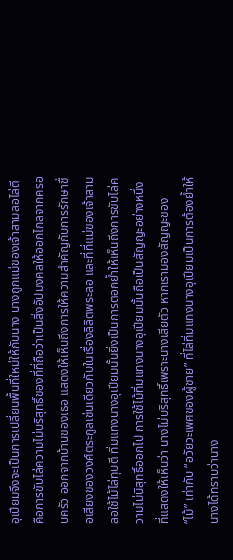อุเปียมจึงจะเป็นการเปลี่ยนพื้นที่ใหม่ให้กับนาง นางถูกแม่ของเจ้าสามลอไล่ตีคือการขับไล่ความไม่บริสุทธิ์ของที่ที่ถือว่าเป็นสิ่งอัปมงคลให้ออกไกลจากครอบครัว ออกจากบ้านของเธอ แสดงให้เห็นถึงการให้ความสำคัญกับการรักษาชื่อเสียงของวงศ์ตระกูลเช่นเดียวกับในเรื่องลิลิตพระลอ และที่ที่แม่ของเจ้าสามลอใช้ไม้ไล่ทุบตี ทิ่มแทงนางอุเปียมนั้นยิ่งเป็นการตอกย้ำให้เห็นถึงการขับไล่ความไม่บิสุทธิ์ออกไป การใช้ไม้ทิ่มแทงนางอุเปียมนั้นถือเป็นสัญญะอย่างหนึ่งที่แสดงให้เห็นว่า นางไม่บริสุทธิ์เพราะนางเสียตัว หากเรามองสัญญะของ “ไม้” เท่ากับ “อวัยวะเพศของผู้ชาย” ที่ไล่ทิ่มแทงนางอุเปียมเป็นการต้องย้ำให้นางได้ทราบว่านาง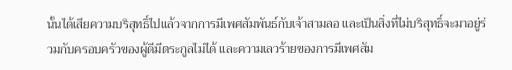นั้นได้เสียความบริสุทธิ์ไปแล้วจากการมีเพศสัมพันธ์กับเจ้าสามลอ และเป็นสิ่งที่ไม่บริสุทธิ์จะมาอยู่ร่วมกับครอบครัวของผู้ดีมีตระกูลไม่ได้ และความเลวร้ายของการมีเพศสัม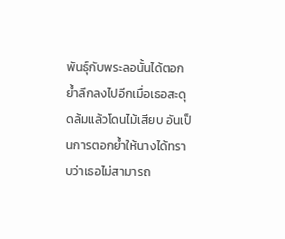พันธุ์กับพระลอนั้นได้ตอกย้ำลึกลงไปอีกเมื่อเธอสะดุดล้มแล้วโดนไม้เสียบ อันเป็นการตอกย้ำให้นางได้ทราบว่าเธอไม่สามารถ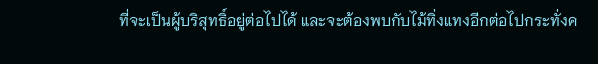ที่จะเป็นผู้บริสุทธิ์อยู่ต่อไปได้ และจะต้องพบกับไม้ทิ่งแทงอีกต่อไปกระทั่งค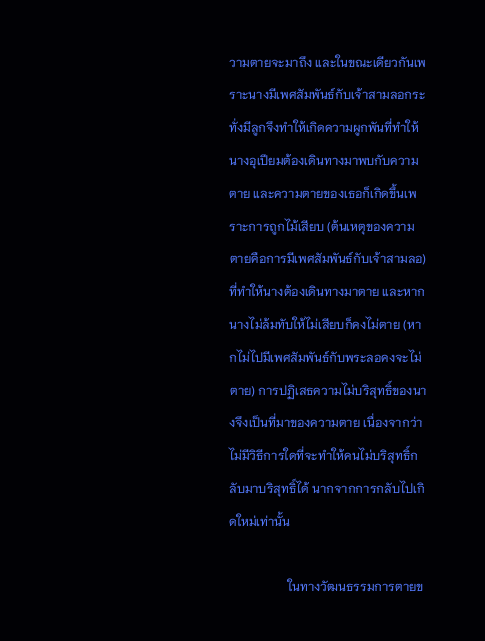วามตายจะมาถึง และในขณะเดียวกันเพราะนางมีเพศสัมพันธ์กับเจ้าสามลอกระทั่งมีลูกจึงทำให้เกิดความผูกพันที่ทำให้นางอุเปียมต้องเดินทางมาพบกับความตาย และความตายของเธอก็เกิดขึ้นเพราะการถูกไม้เสียบ (ต้นเหตุของความตายคือการมีเพศสัมพันธ์กับเจ้าสามลอ)ที่ทำให้นางต้องเดินทางมาตาย และหากนางไม่ล้มทับให้ไม่เสียบก็คงไม่ตาย (หากไม่ไปมีเพศสัมพันธ์กับพระลอคงจะไม่ตาย) การปฏิเสธความไม่บริสุทธิ์ของนางจึงเป็นที่มาของความตาย เนื่องจากว่าไม่มีวิธีการใดที่จะทำให้คนไม่บริสุทธิ์กลับมาบริสุทธิ์ได้ นากจากการกลับไปเกิดใหม่เท่านั้น

                   ในทางวัฒนธรรมการตายข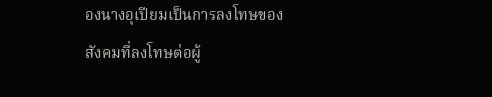องนางอุเปียมเป็นการลงโทษของสังคมที่ลงโทษต่อผู้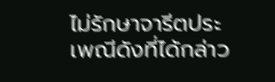ไม่รักษาจารีตประเพณีดังที่ได้กล่าว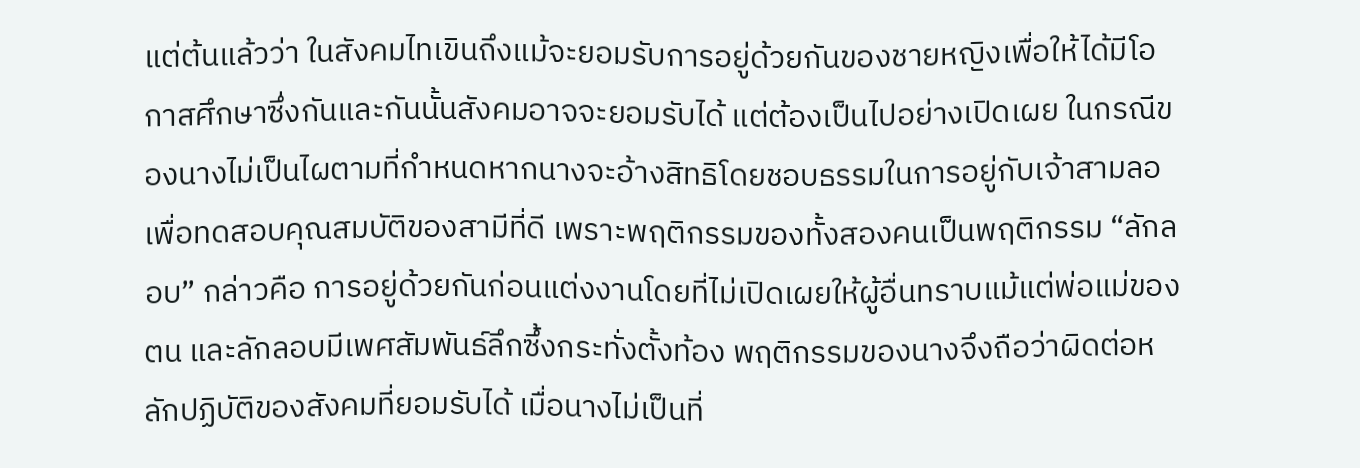แต่ต้นแล้วว่า ในสังคมไทเขินถึงแม้จะยอมรับการอยู่ด้วยกันของชายหญิงเพื่อให้ได้มีโอกาสศึกษาซึ่งกันและกันนั้นสังคมอาจจะยอมรับได้ แต่ต้องเป็นไปอย่างเปิดเผย ในกรณีของนางไม่เป็นไผตามที่กำหนดหากนางจะอ้างสิทธิโดยชอบธรรมในการอยู่กับเจ้าสามลอเพื่อทดสอบคุณสมบัติของสามีที่ดี เพราะพฤติกรรมของทั้งสองคนเป็นพฤติกรรม “ลักลอบ” กล่าวคือ การอยู่ด้วยกันก่อนแต่งงานโดยที่ไม่เปิดเผยให้ผู้อื่นทราบแม้แต่พ่อแม่ของตน และลักลอบมีเพศสัมพันธ์ลึกซึ้งกระทั่งตั้งท้อง พฤติกรรมของนางจึงถือว่าผิดต่อหลักปฏิบัติของสังคมที่ยอมรับได้ เมื่อนางไม่เป็นที่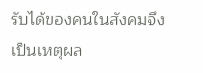รับได้ของคนในสังคมจึงเป็นเหตุผล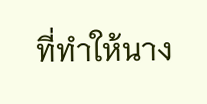ที่ทำให้นาง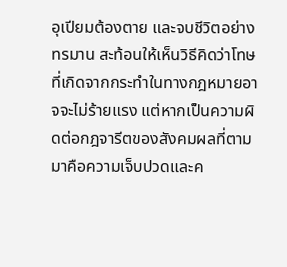อุเปียมต้องตาย และจบชีวิตอย่างทรมาน สะท้อนให้เห็นวิธีคิดว่าโทษที่เกิดจากกระทำในทางกฎหมายอาจจะไม่ร้ายแรง แต่หากเป็นความผิดต่อกฎจารีตของสังคมผลที่ตามมาคือความเจ็บปวดและค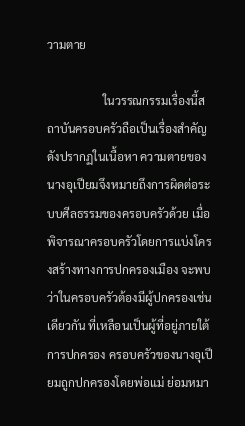วามตาย

                   ในวรรณกรรมเรื่องนี้สถาบันครอบครัวถือเป็นเรื่องสำคัญดังปรากฏในเนื้อหา ความตายของนางอุเปียมจึงหมายถึงการผิดต่อระบบศีลธรรมของครอบครัวด้วย เมื่อพิจารณาครอบครัวโดยการแบ่งโครงสร้างทางการปกครองเมือง จะพบว่าในครอบครัวต้องมีผู้ปกครองเช่นเดียวกัน ที่เหลือนเป็นผู้ที่อยู่ภายใต้การปกครอง ครอบครัวของนางอุเปียมถูกปกครองโดยพ่อแม่ ย่อมหมา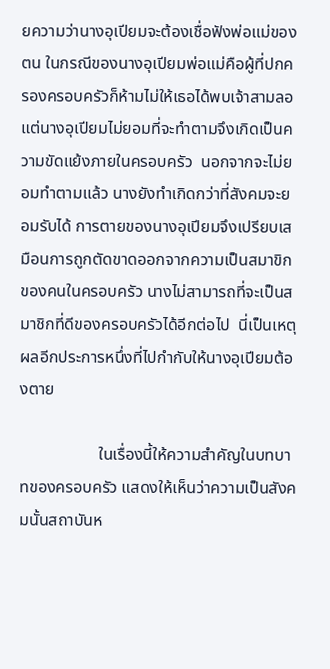ยความว่านางอุเปียมจะต้องเชื่อฟังพ่อแม่ของตน ในกรณีของนางอุเปียมพ่อแม่คือผู้ที่ปกครองครอบครัวก็ห้ามไม่ให้เธอได้พบเจ้าสามลอ แต่นางอุเปียมไม่ยอมที่จะทำตามจึงเกิดเป็นความขัดแย้งภายในครอบครัว  นอกจากจะไม่ยอมทำตามแล้ว นางยังทำเกิดกว่าที่สังคมจะยอมรับได้ การตายของนางอุเปียมจึงเปรียบเสมือนการถูกตัดขาดออกจากความเป็นสมาขิกของคนในครอบครัว นางไม่สามารถที่จะเป็นสมาชิกที่ดีของครอบครัวได้อีกต่อไป  นี่เป็นเหตุผลอีกประการหนึ่งที่ไปกำกับให้นางอุเปียมต้องตาย

                   ในเรื่องนี้ให้ความสำคัญในบทบาทของครอบครัว แสดงให้เห็นว่าความเป็นสังคมนั้นสถาบันห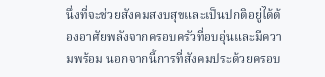นึ่งที่จะช่วยสังคมสงบสุขและเป็นปกติอยู่ได้ต้องอาศัยพลังจากครอบครัวที่อบอุ่นและมีความพร้อม นอกจากนี้การที่สังคมประด้วยครอบ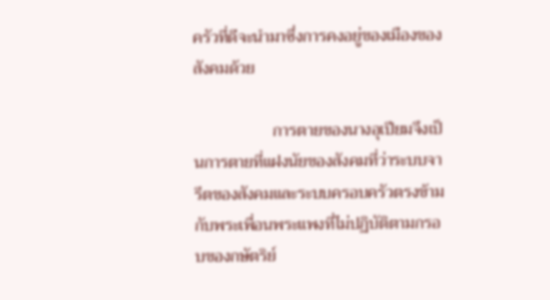ครัวที่ดีจะนำมาซึ่งการคงอยู่ของเมืองของสังคมด้วย

                   การตายของนางอุเปียมจึงเป็นการตายที่แฝงนัยของสังคมที่ว่าระบบจารีตของสังคมและระบบครอบครัวตรงข้ามกับพระเพื่อนพระแพงที่ไม่ปฏิบัติตามกรอบของกษัตริย์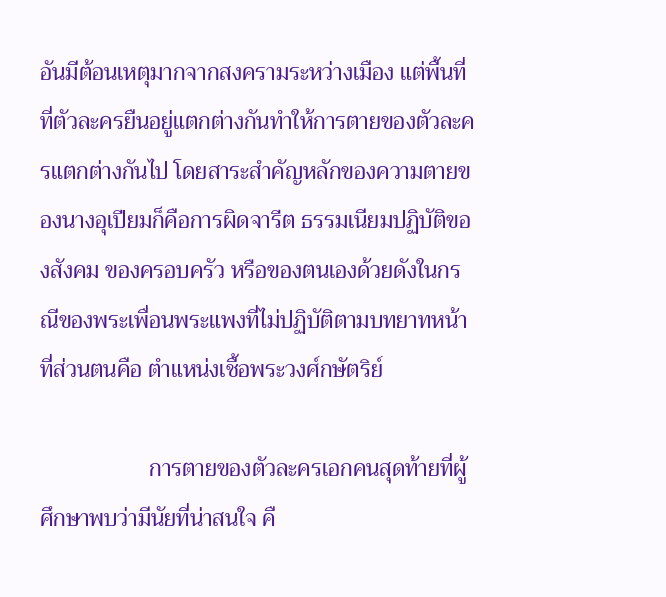อันมีต้อนเหตุมากจากสงครามระหว่างเมือง แต่พื้นที่ที่ตัวละครยืนอยู่แตกต่างกันทำให้การตายของตัวละครแตกต่างกันไป โดยสาระสำคัญหลักของความตายของนางอุเปียมก็คือการผิดจารีต ธรรมเนียมปฏิบัติของสังคม ของครอบครัว หรือของตนเองด้วยดังในกรณีของพระเพื่อนพระแพงที่ไม่ปฏิบัติตามบทยาทหน้าที่ส่วนตนคือ ตำแหน่งเชื้อพระวงศ์กษัตริย์

                   การตายของตัวละครเอกคนสุดท้ายที่ผู้ศึกษาพบว่ามีนัยที่น่าสนใจ คื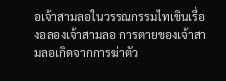อเจ้าสามลอในวรรณกรรมไทเขินเรื่องอลองเจ้าสามลอ การตายของเจ้าสามลอเกิดจากการฆ่าตัว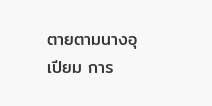ตายตามนางอุเปียม การ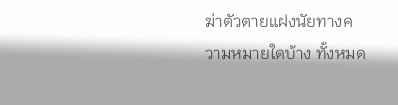ฆ่าตัวตายแฝงนัยทางความหมายใดบ้าง ทั้งหมด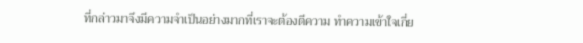ที่กล่าวมาจึงมีความจำเป็นอย่างมากที่เราจะต้องตีความ ทำความเข้าใจเกี่ย